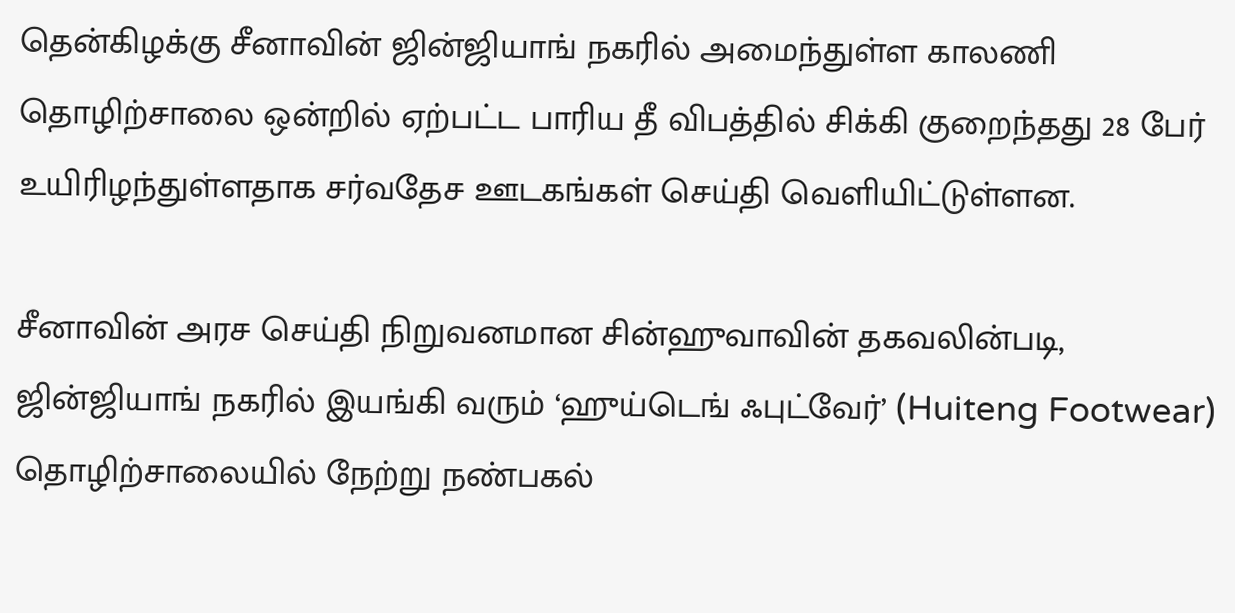தென்கிழக்கு சீனாவின் ஜின்ஜியாங் நகரில் அமைந்துள்ள காலணி தொழிற்சாலை ஒன்றில் ஏற்பட்ட பாரிய தீ விபத்தில் சிக்கி குறைந்தது 28 பேர் உயிரிழந்துள்ளதாக சர்வதேச ஊடகங்கள் செய்தி வெளியிட்டுள்ளன.

சீனாவின் அரச செய்தி நிறுவனமான சின்ஹுவாவின் தகவலின்படி, ஜின்ஜியாங் நகரில் இயங்கி வரும் ‘ஹுய்டெங் ஃபுட்வேர்’ (Huiteng Footwear) தொழிற்சாலையில் நேற்று நண்பகல்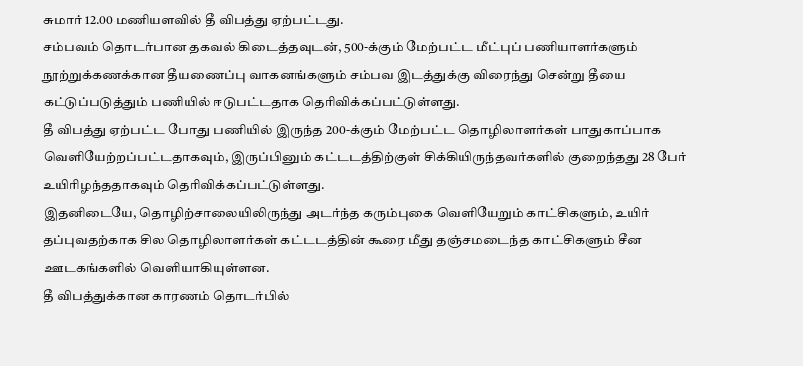சுமார் 12.00 மணியளவில் தீ விபத்து ஏற்பட்டது.
சம்பவம் தொடர்பான தகவல் கிடைத்தவுடன், 500-க்கும் மேற்பட்ட மீட்புப் பணியாளர்களும் நூற்றுக்கணக்கான தீயணைப்பு வாகனங்களும் சம்பவ இடத்துக்கு விரைந்து சென்று தீயை கட்டுப்படுத்தும் பணியில் ஈடுபட்டதாக தெரிவிக்கப்பட்டுள்ளது.
தீ விபத்து ஏற்பட்ட போது பணியில் இருந்த 200-க்கும் மேற்பட்ட தொழிலாளர்கள் பாதுகாப்பாக வெளியேற்றப்பட்டதாகவும், இருப்பினும் கட்டடத்திற்குள் சிக்கியிருந்தவர்களில் குறைந்தது 28 பேர் உயிரிழந்ததாகவும் தெரிவிக்கப்பட்டுள்ளது.
இதனிடையே, தொழிற்சாலையிலிருந்து அடர்ந்த கரும்புகை வெளியேறும் காட்சிகளும், உயிர் தப்புவதற்காக சில தொழிலாளர்கள் கட்டடத்தின் கூரை மீது தஞ்சமடைந்த காட்சிகளும் சீன ஊடகங்களில் வெளியாகியுள்ளன.
தீ விபத்துக்கான காரணம் தொடர்பில்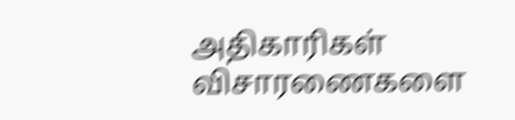அதிகாரிகள் விசாரணைகளை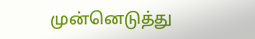முன்னெடுத்து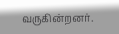வருகின்றனர்.